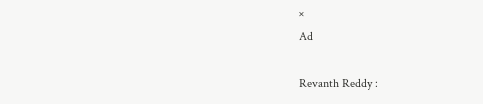×
Ad

Revanth Reddy :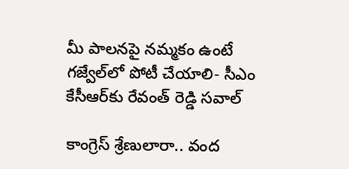మీ పాలనపై నమ్మకం ఉంటే గజ్వేల్‌లో పోటీ చేయాలి- సీఎం కేసీఆర్‌కు రేవంత్ రెడ్డి సవాల్

కాంగ్రెస్ శ్రేణులారా.. వంద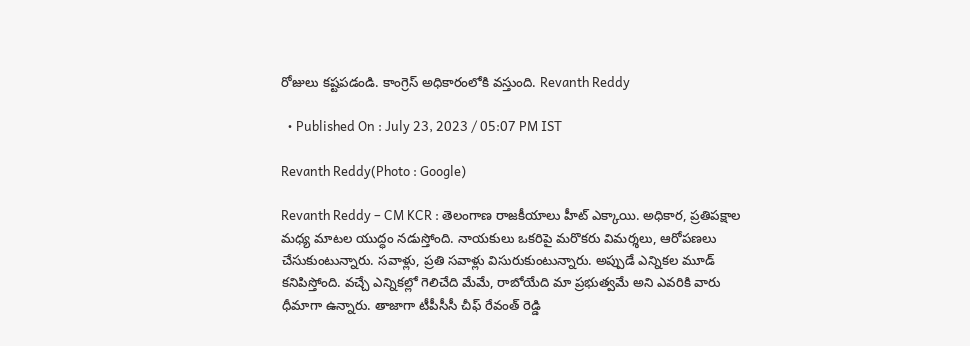రోజులు కష్టపడండి. కాంగ్రెస్ అధికారంలోకి వస్తుంది. Revanth Reddy

  • Published On : July 23, 2023 / 05:07 PM IST

Revanth Reddy(Photo : Google)

Revanth Reddy – CM KCR : తెలంగాణ రాజకీయాలు హీట్ ఎక్కాయి. అధికార, ప్రతిపక్షాల మధ్య మాటల యుద్ధం నడుస్తోంది. నాయకులు ఒకరిపై మరొకరు విమర్శలు, ఆరోపణలు చేసుకుంటున్నారు. సవాళ్లు, ప్రతి సవాళ్లు విసురుకుంటున్నారు. అప్పుడే ఎన్నికల మూడ్ కనిపిస్తోంది. వచ్చే ఎన్నికల్లో గెలిచేది మేమే, రాబోయేది మా ప్రభుత్వమే అని ఎవరికి వారు ధీమాగా ఉన్నారు. తాజాగా టీపీసీసీ చీఫ్ రేవంత్ రెడ్డి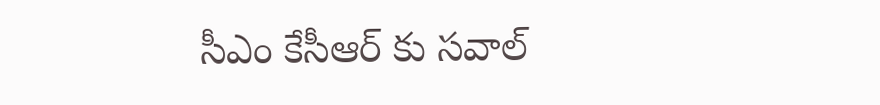సీఎం కేసీఆర్ కు సవాల్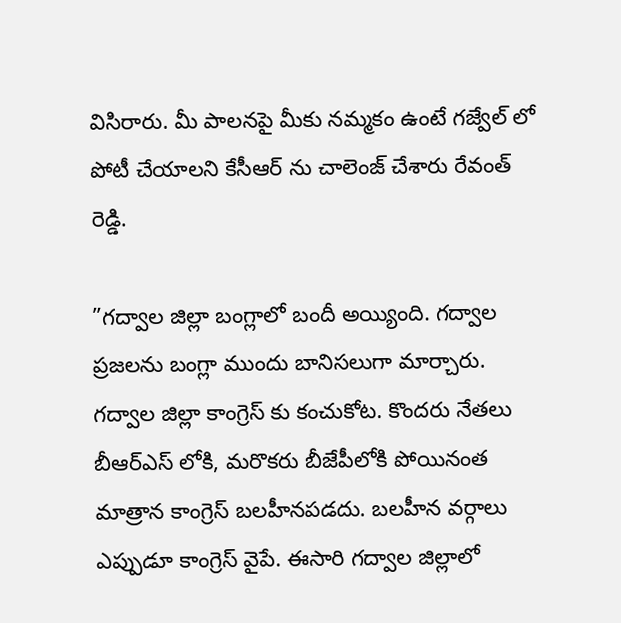విసిరారు. మీ పాలనపై మీకు నమ్మకం ఉంటే గజ్వేల్ లో పోటీ చేయాలని కేసీఆర్ ను చాలెంజ్ చేశారు రేవంత్ రెడ్డి.

”గద్వాల జిల్లా బంగ్లాలో బందీ అయ్యింది. గద్వాల ప్రజలను బంగ్లా ముందు బానిసలుగా మార్చారు. గద్వాల జిల్లా కాంగ్రెస్ కు కంచుకోట. కొందరు నేతలు బీఆర్ఎస్ లోకి, మరొకరు బీజేపీలోకి పోయినంత మాత్రాన కాంగ్రెస్ బలహీనపడదు. బలహీన వర్గాలు ఎప్పుడూ కాంగ్రెస్ వైపే. ఈసారి గద్వాల జిల్లాలో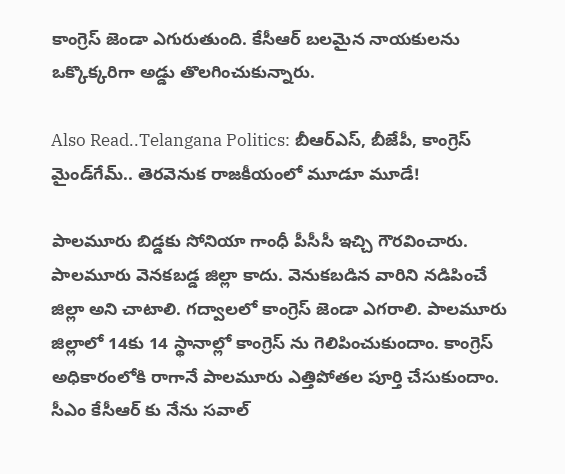కాంగ్రెస్ జెండా ఎగురుతుంది. కేసీఆర్ బలమైన నాయకులను ఒక్కొక్కరిగా అడ్డు తొలగించుకున్నారు.

Also Read..Telangana Politics: బీఆర్‌ఎస్, బీజేపీ, కాంగ్రెస్ మైండ్‌గేమ్‌.. తెరవెనుక రాజకీయంలో మూడూ మూడే!

పాలమూరు బిడ్డకు సోనియా గాంధీ పీసీసీ ఇచ్చి గౌరవించారు. పాలమూరు వెనకబడ్డ జిల్లా కాదు. వెనుకబడిన వారిని నడిపించే జిల్లా అని చాటాలి. గద్వాలలో కాంగ్రెస్ జెండా ఎగరాలి. పాలమూరు జిల్లాలో 14కు 14 స్థానాల్లో కాంగ్రెస్ ను గెలిపించుకుందాం. కాంగ్రెస్ అధికారంలోకి రాగానే పాలమూరు ఎత్తిపోతల పూర్తి చేసుకుందాం. సీఎం కేసీఆర్ కు నేను సవాల్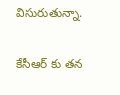విసురుతున్నా.

కేసీఆర్ కు తన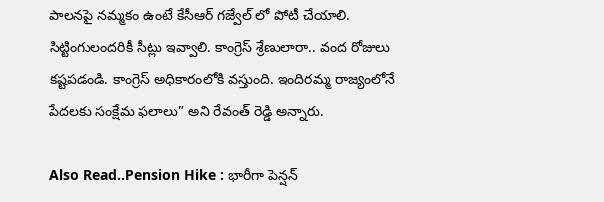పాలనపై నమ్మకం ఉంటే కేసీఆర్ గజ్వేల్ లో పోటీ చేయాలి. సిట్టింగులందరికీ సీట్లు ఇవ్వాలి. కాంగ్రెస్ శ్రేణులారా.. వంద రోజులు కష్టపడండి. కాంగ్రెస్ అధికారంలోకి వస్తుంది. ఇందిరమ్మ రాజ్యంలోనే పేదలకు సంక్షేమ ఫలాలు” అని రేవంత్ రెడ్డి అన్నారు.

Also Read..Pension Hike : భారీగా పెన్షన్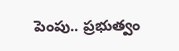పెంపు.. ప్రభుత్వం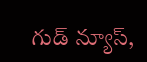గుడ్ న్యూస్,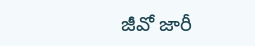జీవో జారీ